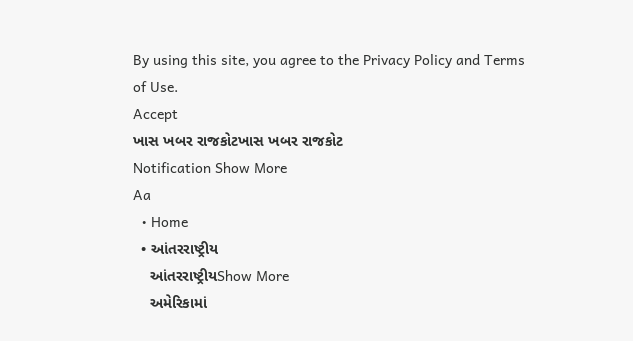By using this site, you agree to the Privacy Policy and Terms of Use.
Accept
ખાસ ખબર રાજકોટખાસ ખબર રાજકોટ
Notification Show More
Aa
  • Home
  • આંતરરાષ્ટ્રીય
    આંતરરાષ્ટ્રીયShow More
    અમેરિકામાં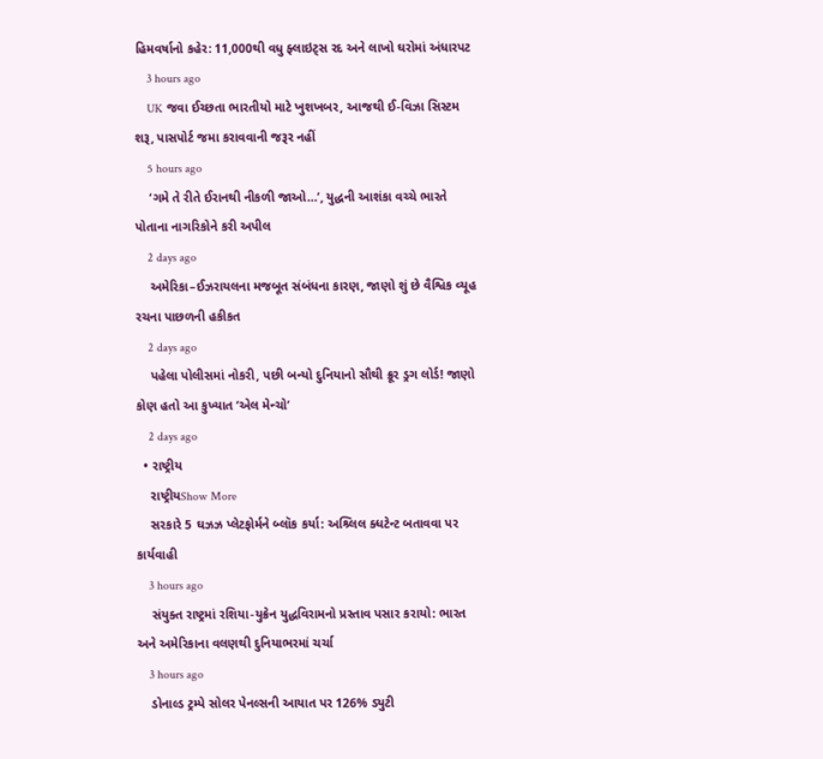હિમવર્ષાનો કહેર: 11,000થી વધુ ફ્લાઇટ્સ રદ અને લાખો ઘરોમાં અંધારપટ
    3 hours ago
    UK જવા ઈચ્છતા ભારતીયો માટે ખુશખબર, આજથી ઈ-વિઝા સિસ્ટમ શરૂ, પાસપોર્ટ જમા કરાવવાની જરૂર નહીં
    5 hours ago
    ‘ગમે તે રીતે ઈરાનથી નીકળી જાઓ…’, યુદ્ધની આશંકા વચ્ચે ભારતે પોતાના નાગરિકોને કરી અપીલ
    2 days ago
    અમેરિકા–ઈઝરાયલના મજબૂત સંબંધના કારણ, જાણો શું છે વૈશ્વિક વ્યૂહ રચના પાછળની હકીકત
    2 days ago
    પહેલા પોલીસમાં નોકરી, પછી બન્યો દુનિયાનો સૌથી ક્રૂર ડ્રગ લોર્ડ! જાણો કોણ હતો આ કુખ્યાત ‘એલ મેન્ચો’
    2 days ago
  • રાષ્ટ્રીય
    રાષ્ટ્રીયShow More
    સરકારે 5 ઘઝઝ પ્લેટફોર્મને બ્લૉક કર્યા: અશ્ર્લિલ ક્ધટેન્ટ બતાવવા પર કાર્યવાહી
    3 hours ago
    સંયુક્ત રાષ્ટ્રમાં રશિયા-યુક્રેન યુદ્ધવિરામનો પ્રસ્તાવ પસાર કરાયો: ભારત અને અમેરિકાના વલણથી દુનિયાભરમાં ચર્ચા
    3 hours ago
    ડોનાલ્ડ ટ્રમ્પે સોલર પેનલ્સની આયાત પર 126% ડ્યુટી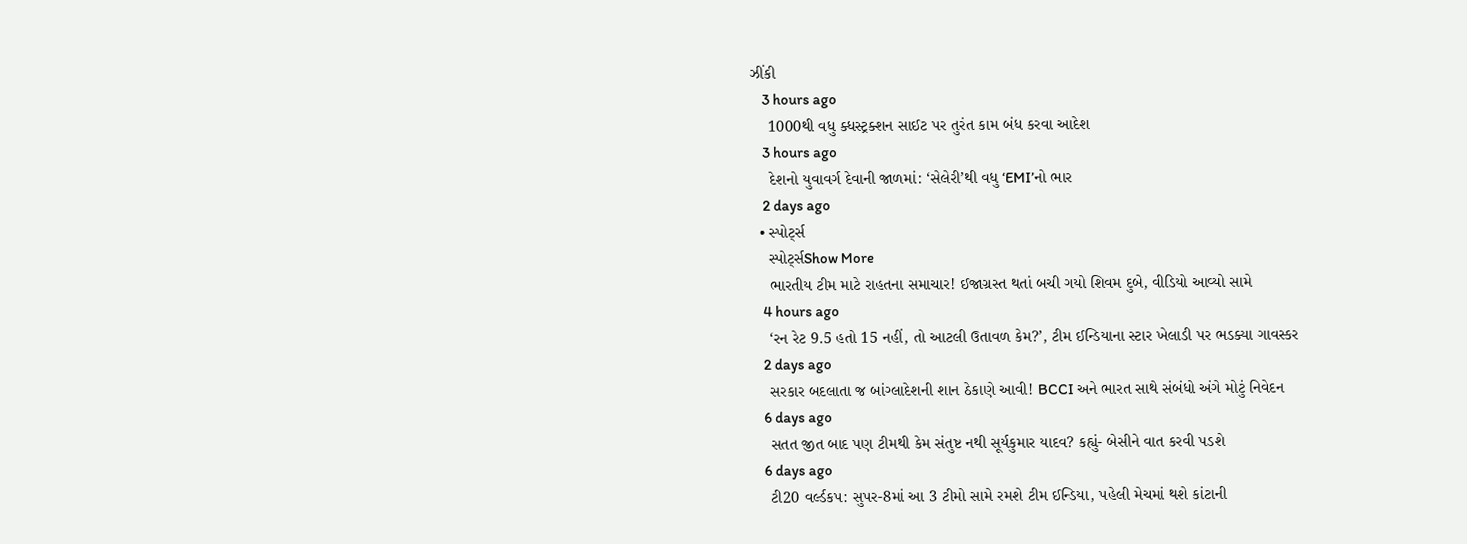ઝીંકી
    3 hours ago
    1000થી વધુ ક્ધસ્ટ્રક્શન સાઈટ પર તુરંત કામ બંધ કરવા આદેશ
    3 hours ago
    દેશનો યુવાવર્ગ દેવાની જાળમાં: ‘સેલેરી’થી વધુ ‘EMI’નો ભાર
    2 days ago
  • સ્પોર્ટ્સ
    સ્પોર્ટ્સShow More
    ભારતીય ટીમ માટે રાહતના સમાચાર! ઈજાગ્રસ્ત થતાં બચી ગયો શિવમ દુબે, વીડિયો આવ્યો સામે
    4 hours ago
    ‘રન રેટ 9.5 હતો 15 નહીં, તો આટલી ઉતાવળ કેમ?’, ટીમ ઈન્ડિયાના સ્ટાર ખેલાડી પર ભડક્યા ગાવસ્કર
    2 days ago
    સરકાર બદલાતા જ બાંગ્લાદેશની શાન ઠેકાણે આવી! BCCI અને ભારત સાથે સંબંધો અંગે મોટું નિવેદન
    6 days ago
    સતત જીત બાદ પણ ટીમથી કેમ સંતુષ્ટ નથી સૂર્યકુમાર યાદવ? કહ્યું- બેસીને વાત કરવી પડશે
    6 days ago
    ટી20 વર્લ્ડકપ: સુપર-8માં આ 3 ટીમો સામે રમશે ટીમ ઈન્ડિયા, પહેલી મેચમાં થશે કાંટાની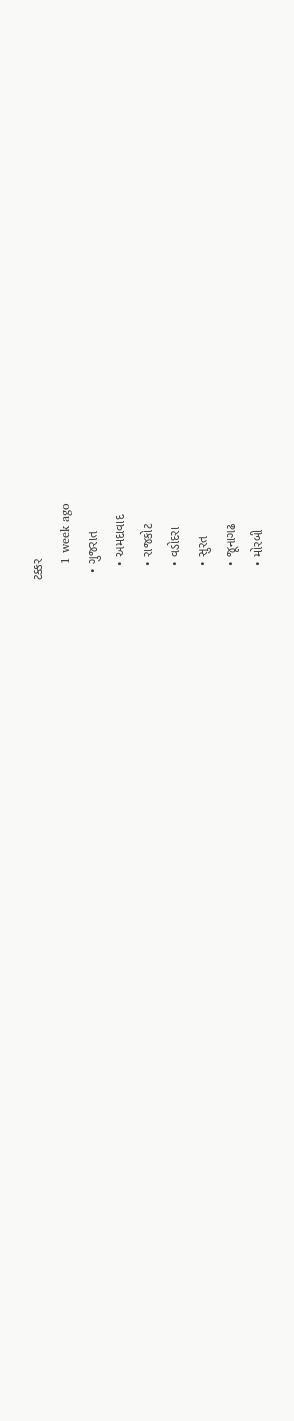ટક્કર
    1 week ago
  • ગુજરાત
    • અમદાવાદ
    • રાજકોટ
    • વડોદરા
    • સુરત
    • જૂનાગઢ
    • મોરબી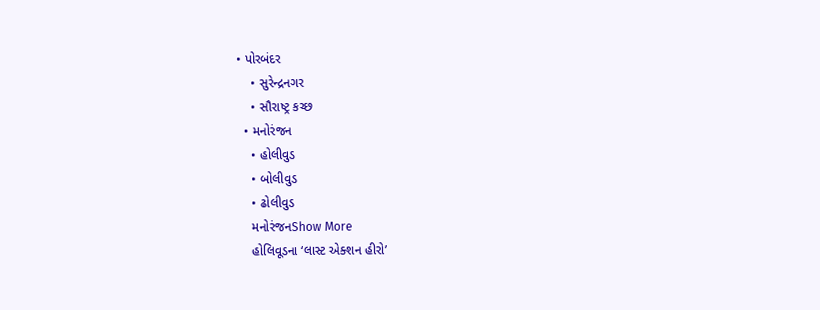• પોરબંદર
    • સુરેન્દ્રનગર
    • સૌરાષ્ટ્ર કચ્છ
  • મનોરંજન
    • હોલીવુડ
    • બોલીવુડ
    • ઢોલીવુડ
    મનોરંજનShow More
    હોલિવૂડના ‘લાસ્ટ એક્શન હીરો’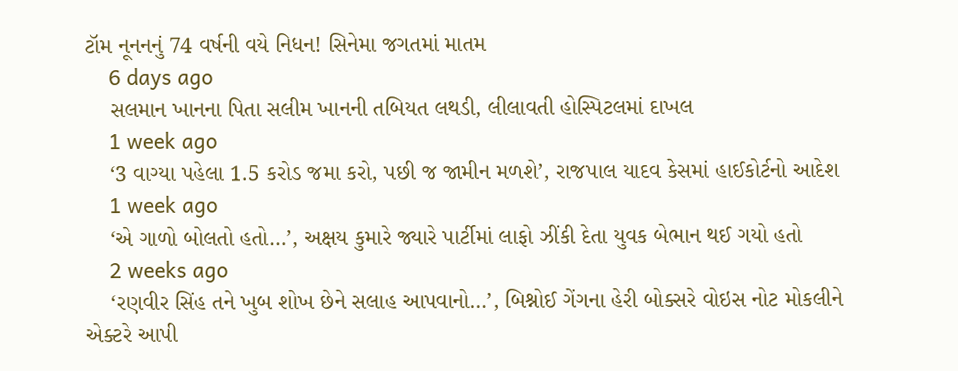ટૉમ નૂનનનું 74 વર્ષની વયે નિધન! સિનેમા જગતમાં માતમ
    6 days ago
    સલમાન ખાનના પિતા સલીમ ખાનની તબિયત લથડી, લીલાવતી હોસ્પિટલમાં દાખલ
    1 week ago
    ‘3 વાગ્યા પહેલા 1.5 કરોડ જમા કરો, પછી જ જામીન મળશે’, રાજપાલ યાદવ કેસમાં હાઈકોર્ટનો આદેશ
    1 week ago
    ‘એ ગાળો બોલતો હતો…’, અક્ષય કુમારે જ્યારે પાર્ટીમાં લાફો ઝીંકી દેતા યુવક બેભાન થઈ ગયો હતો
    2 weeks ago
    ‘રણવીર સિંહ તને ખુબ શોખ છેને સલાહ આપવાનો…’, બિશ્નોઈ ગેંગના હેરી બોક્સરે વોઇસ નોટ મોકલીને એક્ટરે આપી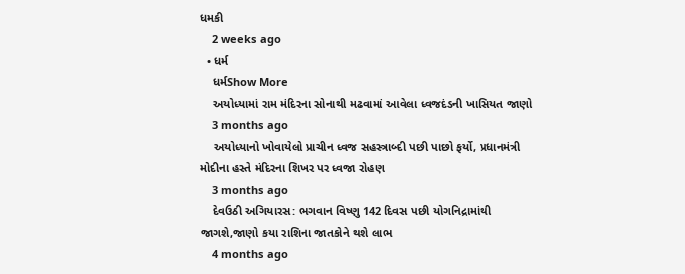ધમકી
    2 weeks ago
  • ધર્મ
    ધર્મShow More
    અયોધ્યામાં રામ મંદિરના સોનાથી મઢવામાં આવેલા ધ્વજદંડની ખાસિયત જાણો
    3 months ago
    અયોધ્યાનો ખોવાયેલો પ્રાચીન ધ્વજ સહસ્ત્રાબ્દી પછી પાછો ફર્યો, પ્રધાનમંત્રી મોદીના હસ્તે મંદિરના શિખર પર ધ્વજા રોહણ
    3 months ago
    દેવઉઠી અગિયારસ: ભગવાન વિષ્ણુ 142 દિવસ પછી યોગનિદ્રામાંથી જાગશે,જાણો કયા રાશિના જાતકોને થશે લાભ
    4 months ago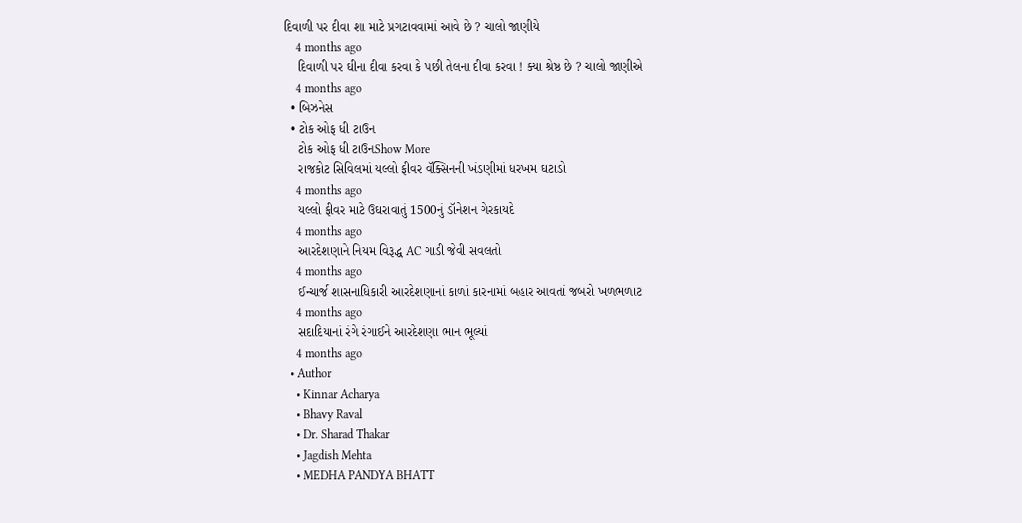દિવાળી પર દીવા શા માટે પ્રગટાવવામાં આવે છે ? ચાલો જાણીયે
    4 months ago
    દિવાળી પર ઘીના દીવા કરવા કે પછી તેલના દીવા કરવા ! ક્યા શ્રેષ્ઠ છે ? ચાલો જાણીએ
    4 months ago
  • બિઝનેસ
  • ટોક ઓફ ધી ટાઉન
    ટોક ઓફ ધી ટાઉનShow More
    રાજકોટ સિવિલમાં યલ્લો ફીવર વૅક્સિનની ખંડણીમાં ધરખમ ઘટાડો
    4 months ago
    યલ્લો ફીવર માટે ઉઘરાવાતું 1500નું ડૉનેશન ગેરકાયદે
    4 months ago
    આરદેશણાને નિયમ વિરૂદ્ધ AC ગાડી જેવી સવલતો
    4 months ago
    ઈન્ચાર્જ શાસનાધિકારી આરદેશણાનાં કાળાં કારનામાં બહાર આવતાં જબરો ખળભળાટ
    4 months ago
    સદાદિયાનાં રંગે રંગાઈને આરદેશણા ભાન ભૂલ્યાં
    4 months ago
  • Author
    • Kinnar Acharya
    • Bhavy Raval
    • Dr. Sharad Thakar
    • Jagdish Mehta
    • MEDHA PANDYA BHATT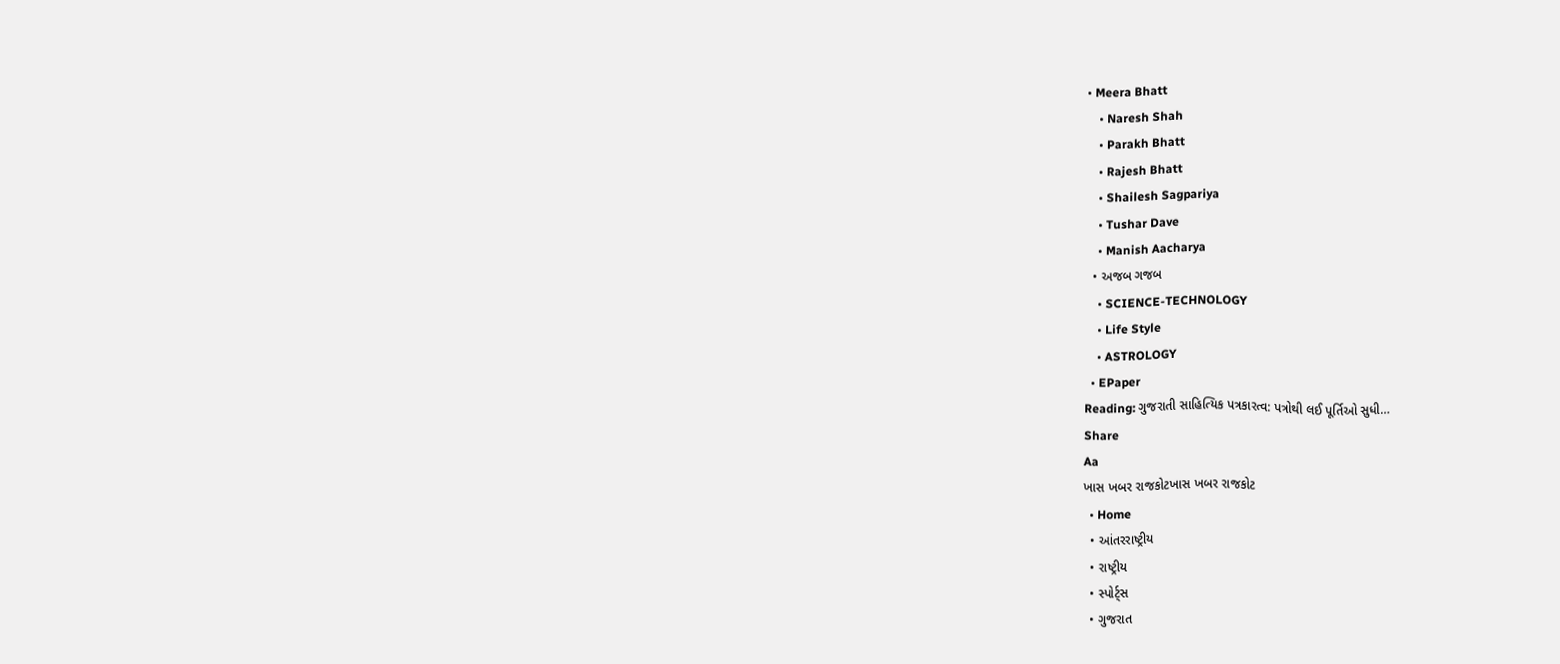• Meera Bhatt
    • Naresh Shah
    • Parakh Bhatt
    • Rajesh Bhatt
    • Shailesh Sagpariya
    • Tushar Dave
    • Manish Aacharya
  • અજબ ગજબ
    • SCIENCE-TECHNOLOGY
    • Life Style
    • ASTROLOGY
  • EPaper
Reading: ગુજરાતી સાહિત્યિક પત્રકારત્વ: પત્રોથી લઈ પૂર્તિઓ સુધી…
Share
Aa
ખાસ ખબર રાજકોટખાસ ખબર રાજકોટ
  • Home
  • આંતરરાષ્ટ્રીય
  • રાષ્ટ્રીય
  • સ્પોર્ટ્સ
  • ગુજરાત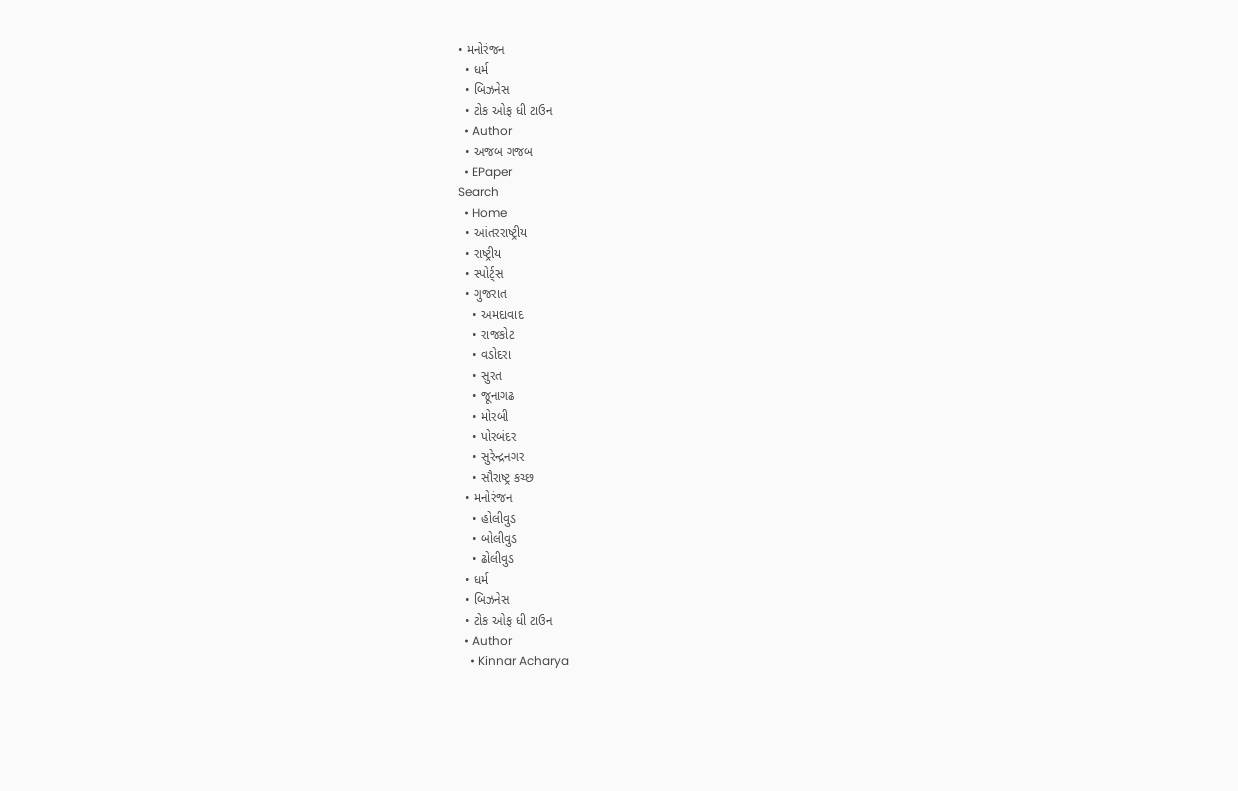• મનોરંજન
  • ધર્મ
  • બિઝનેસ
  • ટોક ઓફ ધી ટાઉન
  • Author
  • અજબ ગજબ
  • EPaper
Search
  • Home
  • આંતરરાષ્ટ્રીય
  • રાષ્ટ્રીય
  • સ્પોર્ટ્સ
  • ગુજરાત
    • અમદાવાદ
    • રાજકોટ
    • વડોદરા
    • સુરત
    • જૂનાગઢ
    • મોરબી
    • પોરબંદર
    • સુરેન્દ્રનગર
    • સૌરાષ્ટ્ર કચ્છ
  • મનોરંજન
    • હોલીવુડ
    • બોલીવુડ
    • ઢોલીવુડ
  • ધર્મ
  • બિઝનેસ
  • ટોક ઓફ ધી ટાઉન
  • Author
    • Kinnar Acharya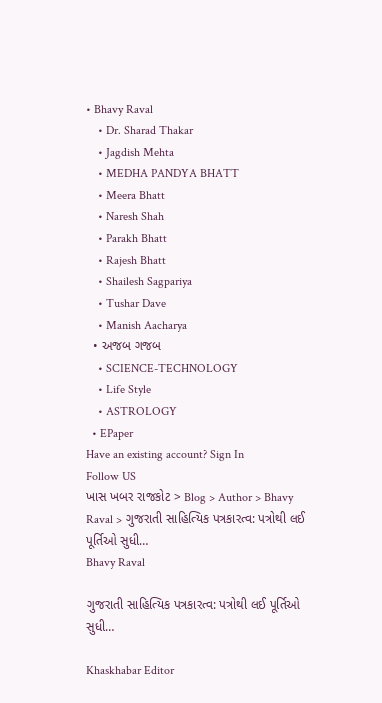• Bhavy Raval
    • Dr. Sharad Thakar
    • Jagdish Mehta
    • MEDHA PANDYA BHATT
    • Meera Bhatt
    • Naresh Shah
    • Parakh Bhatt
    • Rajesh Bhatt
    • Shailesh Sagpariya
    • Tushar Dave
    • Manish Aacharya
  • અજબ ગજબ
    • SCIENCE-TECHNOLOGY
    • Life Style
    • ASTROLOGY
  • EPaper
Have an existing account? Sign In
Follow US
ખાસ ખબર રાજકોટ > Blog > Author > Bhavy Raval > ગુજરાતી સાહિત્યિક પત્રકારત્વ: પત્રોથી લઈ પૂર્તિઓ સુધી…
Bhavy Raval

ગુજરાતી સાહિત્યિક પત્રકારત્વ: પત્રોથી લઈ પૂર્તિઓ સુધી…

Khaskhabar Editor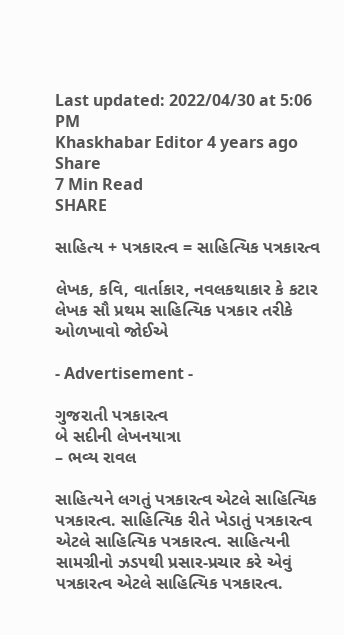Last updated: 2022/04/30 at 5:06 PM
Khaskhabar Editor 4 years ago
Share
7 Min Read
SHARE

સાહિત્ય + પત્રકારત્વ = સાહિત્યિક પત્રકારત્વ

લેખક, કવિ, વાર્તાકાર, નવલકથાકાર કે કટાર લેખક સૌ પ્રથમ સાહિત્યિક પત્રકાર તરીકે ઓળખાવો જોઈએ

- Advertisement -

ગુજરાતી પત્રકારત્વ
બે સદીની લેખનયાત્રા
– ભવ્ય રાવલ

સાહિત્યને લગતું પત્રકારત્વ એટલે સાહિત્યિક પત્રકારત્વ. સાહિત્યિક રીતે ખેડાતું પત્રકારત્વ એટલે સાહિત્યિક પત્રકારત્વ. સાહિત્યની સામગ્રીનો ઝડપથી પ્રસાર-પ્રચાર કરે એવું પત્રકારત્વ એટલે સાહિત્યિક પત્રકારત્વ.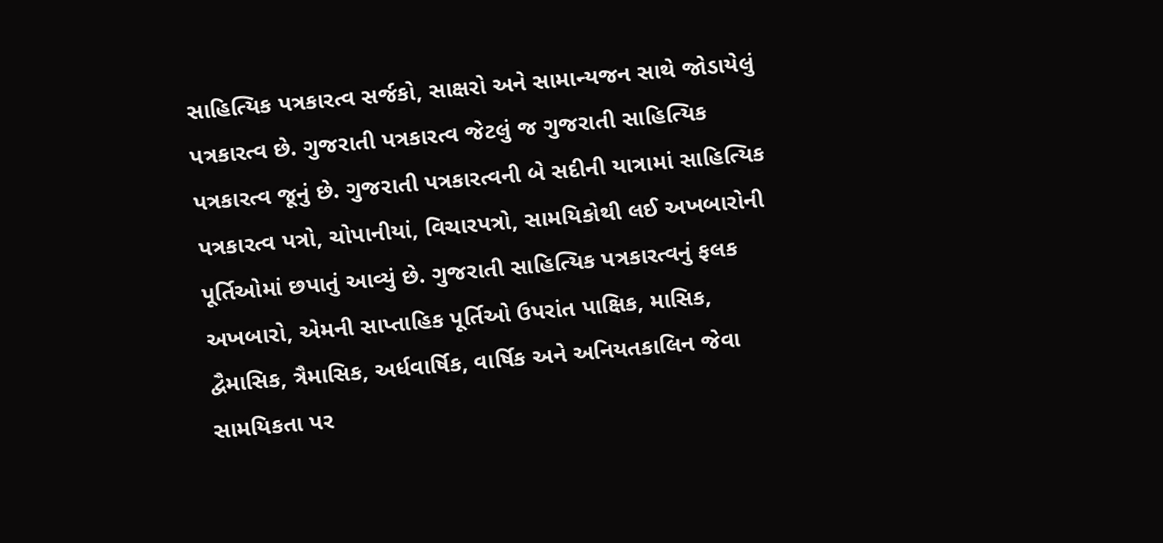સાહિત્યિક પત્રકારત્વ સર્જકો, સાક્ષરો અને સામાન્યજન સાથે જોડાયેલું પત્રકારત્વ છે. ગુજરાતી પત્રકારત્વ જેટલું જ ગુજરાતી સાહિત્યિક પત્રકારત્વ જૂનું છે. ગુજરાતી પત્રકારત્વની બે સદીની યાત્રામાં સાહિત્યિક પત્રકારત્વ પત્રો, ચોપાનીયાં, વિચારપત્રો, સામયિકોથી લઈ અખબારોની પૂર્તિઓમાં છપાતું આવ્યું છે. ગુજરાતી સાહિત્યિક પત્રકારત્વનું ફલક અખબારો, એમની સાપ્તાહિક પૂર્તિઓ ઉપરાંત પાક્ષિક, માસિક, દ્વૈમાસિક, ત્રૈમાસિક, અર્ધવાર્ષિક, વાર્ષિક અને અનિયતકાલિન જેવા સામયિકતા પર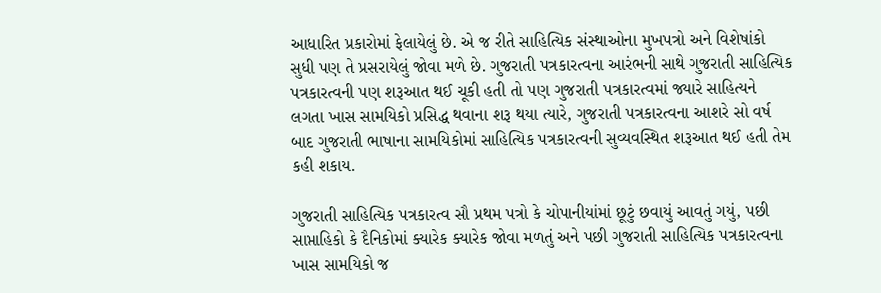આધારિત પ્રકારોમાં ફેલાયેલું છે. એ જ રીતે સાહિત્યિક સંસ્થાઓના મુખપત્રો અને વિશેષાંકો સુધી પણ તે પ્રસરાયેલું જોવા મળે છે. ગુજરાતી પત્રકારત્વના આરંભની સાથે ગુજરાતી સાહિત્યિક પત્રકારત્વની પણ શરૂઆત થઈ ચૂકી હતી તો પણ ગુજરાતી પત્રકારત્વમાં જ્યારે સાહિત્યને લગતા ખાસ સામયિકો પ્રસિદ્ધ થવાના શરૂ થયા ત્યારે, ગુજરાતી પત્રકારત્વના આશરે સો વર્ષ બાદ ગુજરાતી ભાષાના સામયિકોમાં સાહિત્યિક પત્રકારત્વની સુવ્યવસ્થિત શરૂઆત થઈ હતી તેમ કહી શકાય.

ગુજરાતી સાહિત્યિક પત્રકારત્વ સૌ પ્રથમ પત્રો કે ચોપાનીયાંમાં છૂટું છવાયું આવતું ગયું, પછી સાપ્તાહિકો કે દૈનિકોમાં ક્યારેક ક્યારેક જોવા મળતું અને પછી ગુજરાતી સાહિત્યિક પત્રકારત્વના ખાસ સામયિકો જ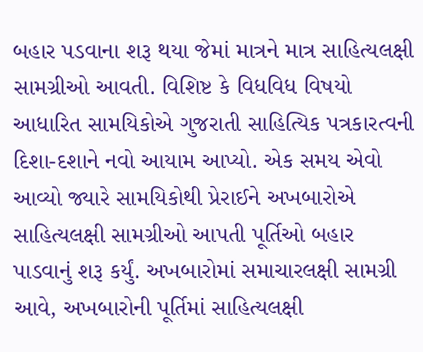બહાર પડવાના શરૂ થયા જેમાં માત્રને માત્ર સાહિત્યલક્ષી સામગ્રીઓ આવતી. વિશિષ્ટ કે વિધવિધ વિષયો આધારિત સામયિકોએ ગુજરાતી સાહિત્યિક પત્રકારત્વની દિશા-દશાને નવો આયામ આપ્યો. એક સમય એવો આવ્યો જ્યારે સામયિકોથી પ્રેરાઈને અખબારોએ સાહિત્યલક્ષી સામગ્રીઓ આપતી પૂર્તિઓ બહાર પાડવાનું શરૂ કર્યું. અખબારોમાં સમાચારલક્ષી સામગ્રી આવે, અખબારોની પૂર્તિમાં સાહિત્યલક્ષી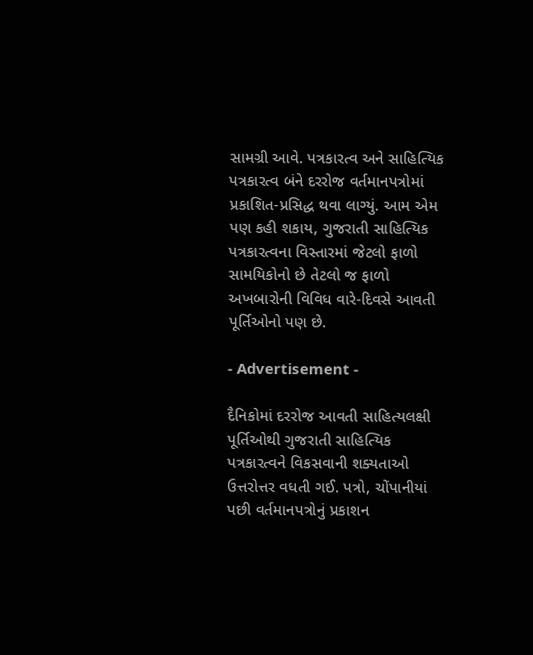સામગ્રી આવે. પત્રકારત્વ અને સાહિત્યિક પત્રકારત્વ બંને દરરોજ વર્તમાનપત્રોમાં પ્રકાશિત-પ્રસિદ્ધ થવા લાગ્યું. આમ એમ પણ કહી શકાય, ગુજરાતી સાહિત્યિક પત્રકારત્વના વિસ્તારમાં જેટલો ફાળો સામયિકોનો છે તેટલો જ ફાળો અખબારોની વિવિધ વારે-દિવસે આવતી પૂર્તિઓનો પણ છે.

- Advertisement -

દૈનિકોમાં દરરોજ આવતી સાહિત્યલક્ષી પૂર્તિઓથી ગુજરાતી સાહિત્યિક પત્રકારત્વને વિકસવાની શક્યતાઓ ઉત્તરોત્તર વધતી ગઈ. પત્રો, ચોંપાનીયાં પછી વર્તમાનપત્રોનું પ્રકાશન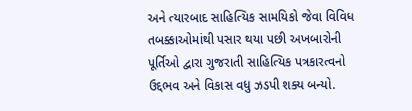અને ત્યારબાદ સાહિત્યિક સામયિકો જેવા વિવિધ તબક્કાઓમાંથી પસાર થયા પછી અખબારોની પૂર્તિઓ દ્વારા ગુજરાતી સાહિત્યિક પત્રકારત્વનો ઉદ્દભવ અને વિકાસ વધુ ઝડપી શક્ય બન્યો.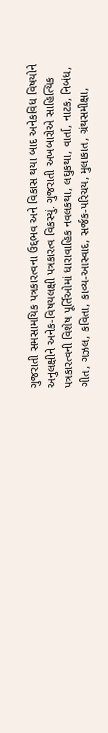ગુજરાતી સમસામયિક પત્રકારત્વના ઉદ્દભવ અને વિકાસ થયા બાદ અનેકવિધ વિષયોને અનુલક્ષીને અનેક-વિષયલક્ષી પત્રકારત્વ વિકસ્યું. ગુજરાતી અખબારોએ સાહિત્યિક પત્રકારત્વની વિશેષ પૂર્તિઓમાં ધારાવાહિક નવલકથા, લઘુકથા, વાર્તા, નાટક, નિબંધ, ગીત, ગઝલ, કવિતા, કાવ્ય-આસ્વાદ, સર્જક-પરિચય, મુલાકાત, ગ્રંથસમીક્ષા,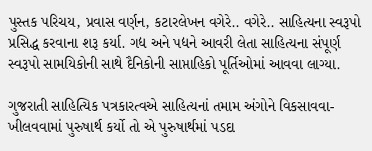પુસ્તક પરિચય, પ્રવાસ વર્ણન, કટારલેખન વગેરે.. વગેરે.. સાહિત્યના સ્વરૂપો પ્રસિદ્ધ કરવાના શરૂ કર્યા. ગદ્ય અને પદ્યને આવરી લેતા સાહિત્યના સંપૂર્ણ સ્વરૂપો સામયિકોની સાથે દૈનિકોની સાપ્તાહિકો પૂર્તિઓમાં આવવા લાગ્યા.

ગુજરાતી સાહિત્યિક પત્રકારત્વએ સાહિત્યનાં તમામ અંગોને વિકસાવવા-ખીલવવામાં પુરુષાર્થ કર્યો તો એ પુરુષાર્થમાં પડદા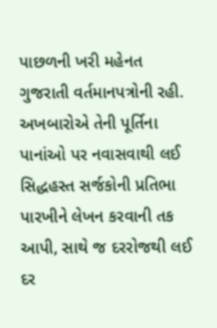પાછળની ખરી મહેનત ગુજરાતી વર્તમાનપત્રોની રહી. અખબારોએ તેની પૂર્તિના પાનાંઓ પર નવાસવાથી લઈ સિદ્ધહસ્ત સર્જકોની પ્રતિભા પારખીને લેખન કરવાની તક આપી, સાથે જ દરરોજથી લઈ દર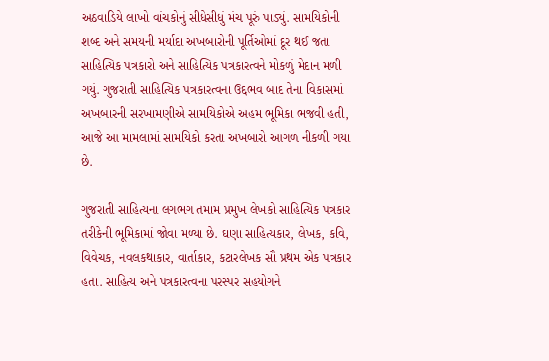અઠવાડિયે લાખો વાંચકોનું સીધેસીધું મંચ પૂરું પાડ્યું. સામયિકોની શબ્દ અને સમયની મર્યાદા અખબારોની પૂર્તિઓમાં દૂર થઈ જતા સાહિત્યિક પત્રકારો અને સાહિત્યિક પત્રકારત્વને મોકળું મેદાન મળી ગયું. ગુજરાતી સાહિત્યિક પત્રકારત્વના ઉદ્દભવ બાદ તેના વિકાસમાં અખબારની સરખામણીએ સામયિકોએ અહમ ભૂમિકા ભજવી હતી, આજે આ મામલામાં સામયિકો કરતા અખબારો આગળ નીકળી ગયા છે.

ગુજરાતી સાહિત્યના લગભગ તમામ પ્રમુખ લેખકો સાહિત્યિક પત્રકાર તરીકેની ભૂમિકામાં જોવા મળ્યા છે. ઘણા સાહિત્યકાર, લેખક, કવિ, વિવેચક, નવલકથાકાર, વાર્તાકાર, કટારલેખક સૌ પ્રથમ એક પત્રકાર હતા. સાહિત્ય અને પત્રકારત્વના પરસ્પર સહયોગને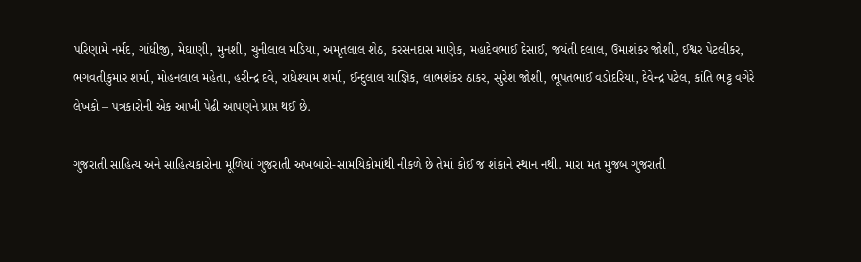પરિણામે નર્મદ, ગાંધીજી, મેઘાણી, મુનશી, ચુનીલાલ મડિયા, અમૃતલાલ શેઠ, કરસનદાસ માણેક, મહાદેવભાઈ દેસાઈ, જયંતી દલાલ, ઉમાશંકર જોશી, ઈશ્વર પેટલીકર, ભગવતીકુમાર શર્મા, મોહનલાલ મહેતા, હરીન્દ્ર દવે, રાધેશ્યામ શર્મા, ઈન્દુલાલ યાજ્ઞિક, લાભશંકર ઠાકર, સુરેશ જોશી, ભૂપતભાઈ વડોદરિયા, દેવેન્દ્ર પટેલ, કાંતિ ભટ્ટ વગેરે લેખકો – પત્રકારોની એક આખી પેઢી આપણને પ્રાપ્ત થઈ છે.

ગુજરાતી સાહિત્ય અને સાહિત્યકારોના મૂળિયાં ગુજરાતી અખબારો-સામયિકોમાંથી નીકળે છે તેમાં કોઈ જ શંકાને સ્થાન નથી. મારા મત મુજબ ગુજરાતી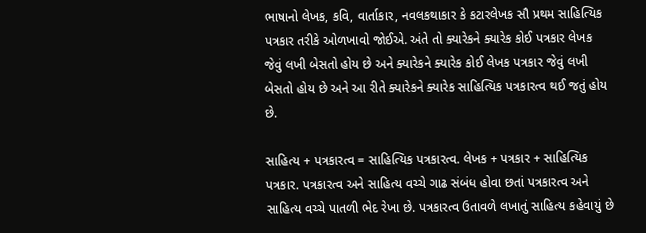ભાષાનો લેખક, કવિ, વાર્તાકાર, નવલકથાકાર કે કટારલેખક સૌ પ્રથમ સાહિત્યિક પત્રકાર તરીકે ઓળખાવો જોઈએ. અંતે તો ક્યારેકને ક્યારેક કોઈ પત્રકાર લેખક જેવું લખી બેસતો હોય છે અને ક્યારેકને ક્યારેક કોઈ લેખક પત્રકાર જેવું લખી બેસતો હોય છે અને આ રીતે ક્યારેકને ક્યારેક સાહિત્યિક પત્રકારત્વ થઈ જતું હોય છે.

સાહિત્ય + પત્રકારત્વ = સાહિત્યિક પત્રકારત્વ. લેખક + પત્રકાર + સાહિત્યિક પત્રકાર. પત્રકારત્વ અને સાહિત્ય વચ્ચે ગાઢ સંબંધ હોવા છતાં પત્રકારત્વ અને સાહિત્ય વચ્ચે પાતળી ભેદ રેખા છે. પત્રકારત્વ ઉતાવળે લખાતું સાહિત્ય કહેવાયું છે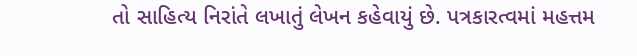તો સાહિત્ય નિરાંતે લખાતું લેખન કહેવાયું છે. પત્રકારત્વમાં મહત્તમ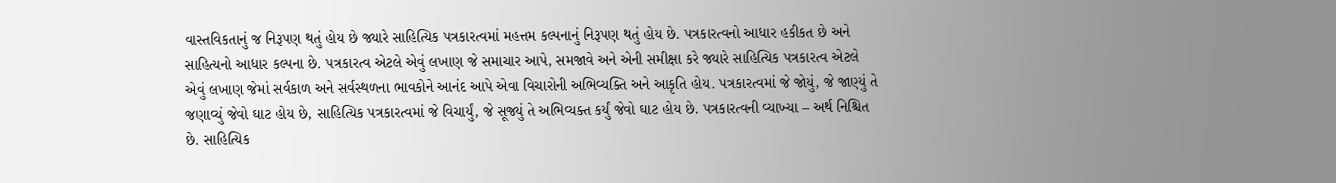વાસ્તવિકતાનું જ નિરૂપણ થતું હોય છે જ્યારે સાહિત્યિક પત્રકારત્વમાં મહત્તમ કલ્પનાનું નિરૂપણ થતું હોય છે. પત્રકારત્વનો આધાર હકીકત છે અને સાહિત્યનો આધાર કલ્પના છે. પત્રકારત્વ એટલે એવું લખાણ જે સમાચાર આપે, સમજાવે અને એની સમીક્ષા કરે જ્યારે સાહિત્યિક પત્રકારત્વ એટલે એવું લખાણ જેમાં સર્વકાળ અને સર્વસ્થળના ભાવકોને આનંદ આપે એવા વિચારોની અભિવ્યક્તિ અને આકૃતિ હોય. પત્રકારત્વમાં જે જોયું, જે જાણ્યું તે જણાવ્યું જેવો ઘાટ હોય છે, સાહિત્યિક પત્રકારત્વમાં જે વિચાર્યું, જે સૂજ્યું તે અભિવ્યક્ત કર્યું જેવો ઘાટ હોય છે. પત્રકારત્વની વ્યાખ્યા – અર્થ નિશ્ચિત છે. સાહિત્યિક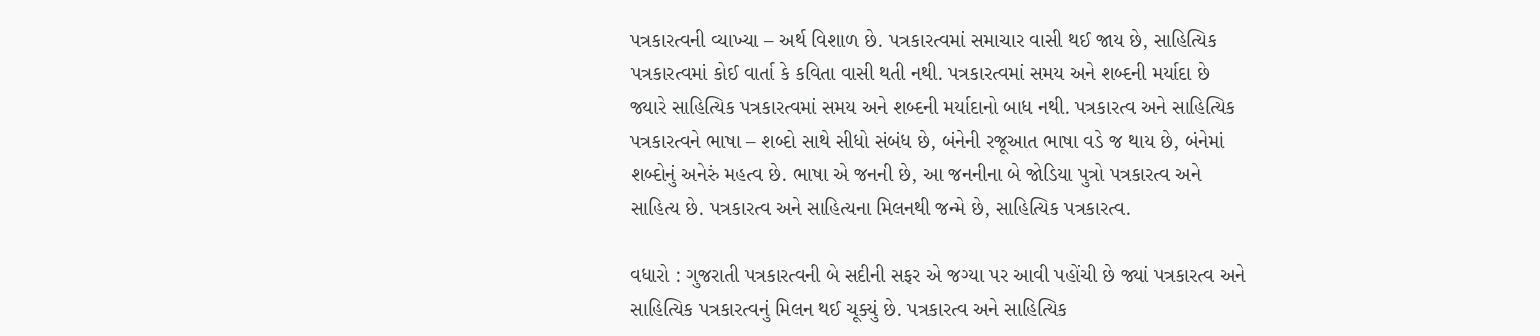પત્રકારત્વની વ્યાખ્યા – અર્થ વિશાળ છે. પત્રકારત્વમાં સમાચાર વાસી થઈ જાય છે, સાહિત્યિક પત્રકારત્વમાં કોઈ વાર્તા કે કવિતા વાસી થતી નથી. પત્રકારત્વમાં સમય અને શબ્દની મર્યાદા છે જ્યારે સાહિત્યિક પત્રકારત્વમાં સમય અને શબ્દની મર્યાદાનો બાધ નથી. પત્રકારત્વ અને સાહિત્યિક પત્રકારત્વને ભાષા – શબ્દો સાથે સીધો સંબંધ છે, બંનેની રજૂઆત ભાષા વડે જ થાય છે, બંનેમાં શબ્દોનું અનેરું મહત્વ છે. ભાષા એ જનની છે, આ જનનીના બે જોડિયા પુત્રો પત્રકારત્વ અને સાહિત્ય છે. પત્રકારત્વ અને સાહિત્યના મિલનથી જન્મે છે, સાહિત્યિક પત્રકારત્વ.

વધારો : ગુજરાતી પત્રકારત્વની બે સદીની સફર એ જગ્યા પર આવી પહોંચી છે જ્યાં પત્રકારત્વ અને સાહિત્યિક પત્રકારત્વનું મિલન થઈ ચૂક્યું છે. પત્રકારત્વ અને સાહિત્યિક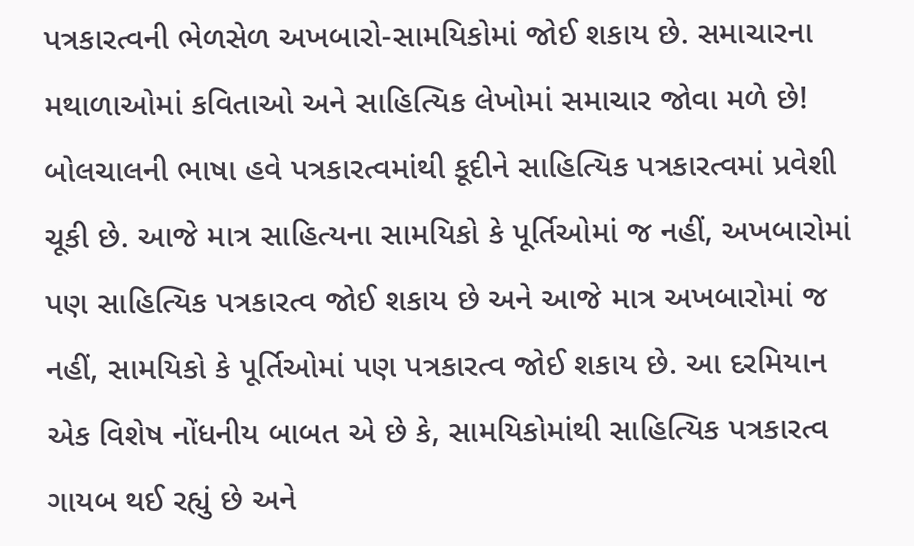પત્રકારત્વની ભેળસેળ અખબારો-સામયિકોમાં જોઈ શકાય છે. સમાચારના મથાળાઓમાં કવિતાઓ અને સાહિત્યિક લેખોમાં સમાચાર જોવા મળે છે! બોલચાલની ભાષા હવે પત્રકારત્વમાંથી કૂદીને સાહિત્યિક પત્રકારત્વમાં પ્રવેશી ચૂકી છે. આજે માત્ર સાહિત્યના સામયિકો કે પૂર્તિઓમાં જ નહીં, અખબારોમાં પણ સાહિત્યિક પત્રકારત્વ જોઈ શકાય છે અને આજે માત્ર અખબારોમાં જ નહીં, સામયિકો કે પૂર્તિઓમાં પણ પત્રકારત્વ જોઈ શકાય છે. આ દરમિયાન એક વિશેષ નોંધનીય બાબત એ છે કે, સામયિકોમાંથી સાહિત્યિક પત્રકારત્વ ગાયબ થઈ રહ્યું છે અને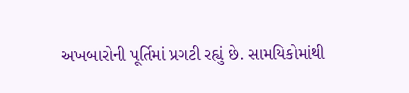અખબારોની પૂર્તિમાં પ્રગટી રહ્યું છે. સામયિકોમાંથી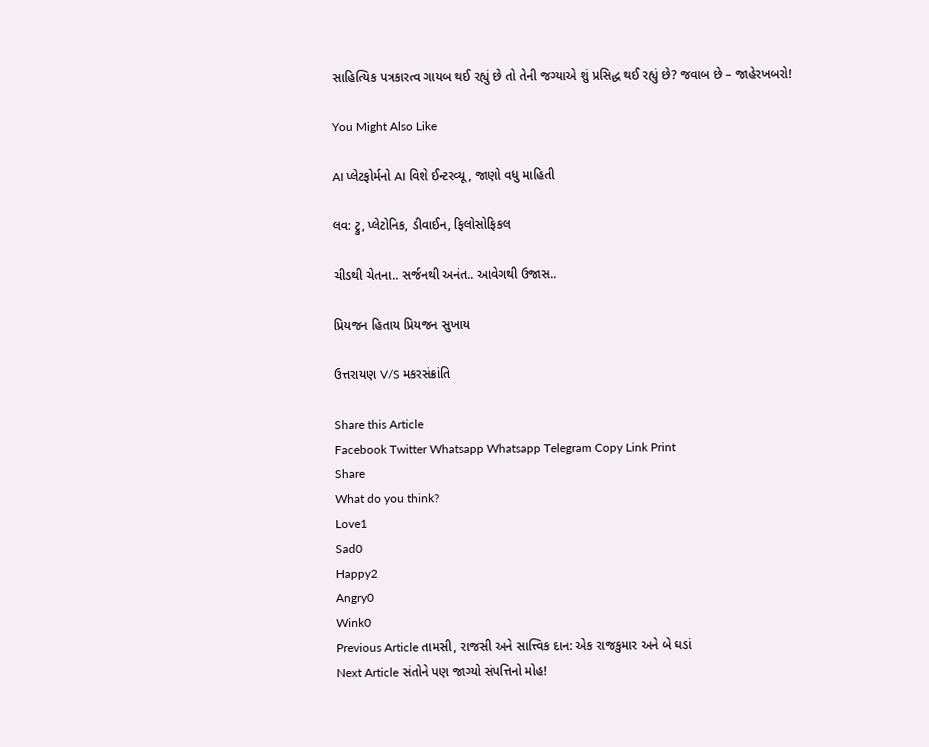સાહિત્યિક પત્રકારત્વ ગાયબ થઈ રહ્યું છે તો તેની જગ્યાએ શું પ્રસિદ્ધ થઈ રહ્યું છે? જવાબ છે – જાહેરખબરો!

You Might Also Like

AI પ્લેટફોર્મનો AI વિશે ઈન્ટરવ્યૂ, જાણો વધુ માહિતી

લવ: ટ્રુ, પ્લેટોનિક, ડીવાઈન, ફિલોસોફિકલ

ચીડથી ચેતના.. સર્જનથી અનંત.. આવેગથી ઉજાસ..

પ્રિયજન હિતાય પ્રિયજન સુખાય

ઉત્તરાયણ V/S મકરસંક્રાંતિ

Share this Article
Facebook Twitter Whatsapp Whatsapp Telegram Copy Link Print
Share
What do you think?
Love1
Sad0
Happy2
Angry0
Wink0
Previous Article તામસી, રાજસી અને સાત્ત્વિક દાન: એક રાજકુમાર અને બે ઘડાં
Next Article સંતોને પણ જાગ્યો સંપત્તિનો મોહ!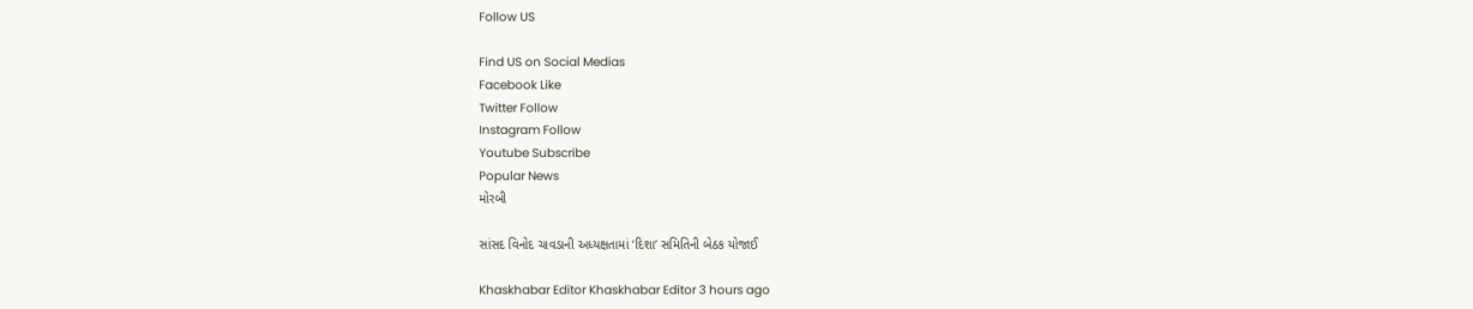Follow US

Find US on Social Medias
Facebook Like
Twitter Follow
Instagram Follow
Youtube Subscribe
Popular News
મોરબી

સાંસદ વિનોદ ચાવડાની અધ્યક્ષતામાં ‘દિશા’ સમિતિની બેઠક યોજાઈ

Khaskhabar Editor Khaskhabar Editor 3 hours ago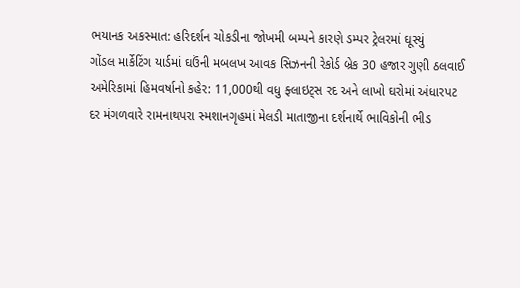ભયાનક અકસ્માત: હરિદર્શન ચોકડીના જોખમી બમ્પને કારણે ડમ્પર ટ્રેલરમાં ઘૂસ્યું
ગોંડલ માર્કેટિંગ યાર્ડમાં ઘઉંની મબલખ આવક સિઝનની રેકોર્ડ બ્રેક 30 હજાર ગુણી ઠલવાઈ
અમેરિકામાં હિમવર્ષાનો કહેર: 11,000થી વધુ ફ્લાઇટ્સ રદ અને લાખો ઘરોમાં અંધારપટ
દર મંગળવારે રામનાથપરા સ્મશાનગૃહમાં મેલડી માતાજીના દર્શનાર્થે ભાવિકોની ભીડ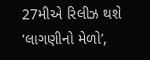27મીએ રિલીઝ થશે ‘લાગણીનો મેળો’,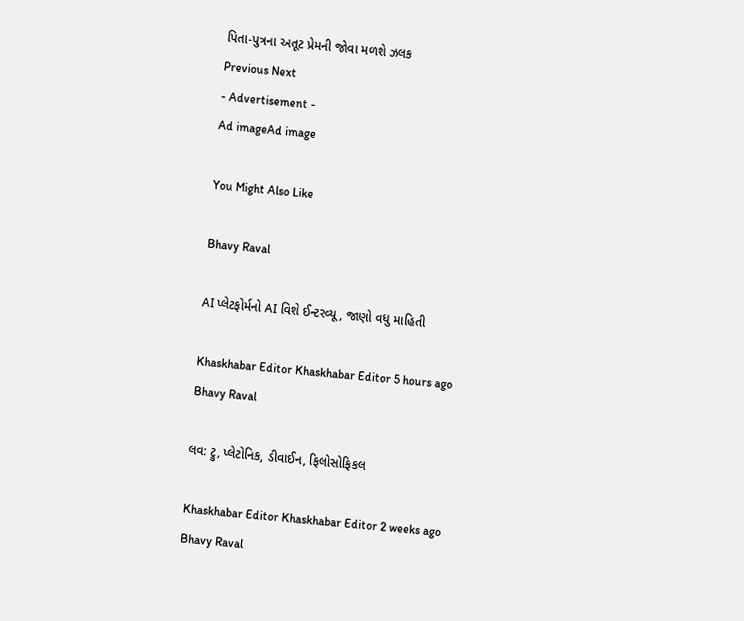પિતા-પુત્રના અતૂટ પ્રેમની જોવા મળશે ઝલક
Previous Next
- Advertisement -
Ad imageAd image

You Might Also Like

Bhavy Raval

AI પ્લેટફોર્મનો AI વિશે ઈન્ટરવ્યૂ, જાણો વધુ માહિતી

Khaskhabar Editor Khaskhabar Editor 5 hours ago
Bhavy Raval

લવ: ટ્રુ, પ્લેટોનિક, ડીવાઈન, ફિલોસોફિકલ

Khaskhabar Editor Khaskhabar Editor 2 weeks ago
Bhavy Raval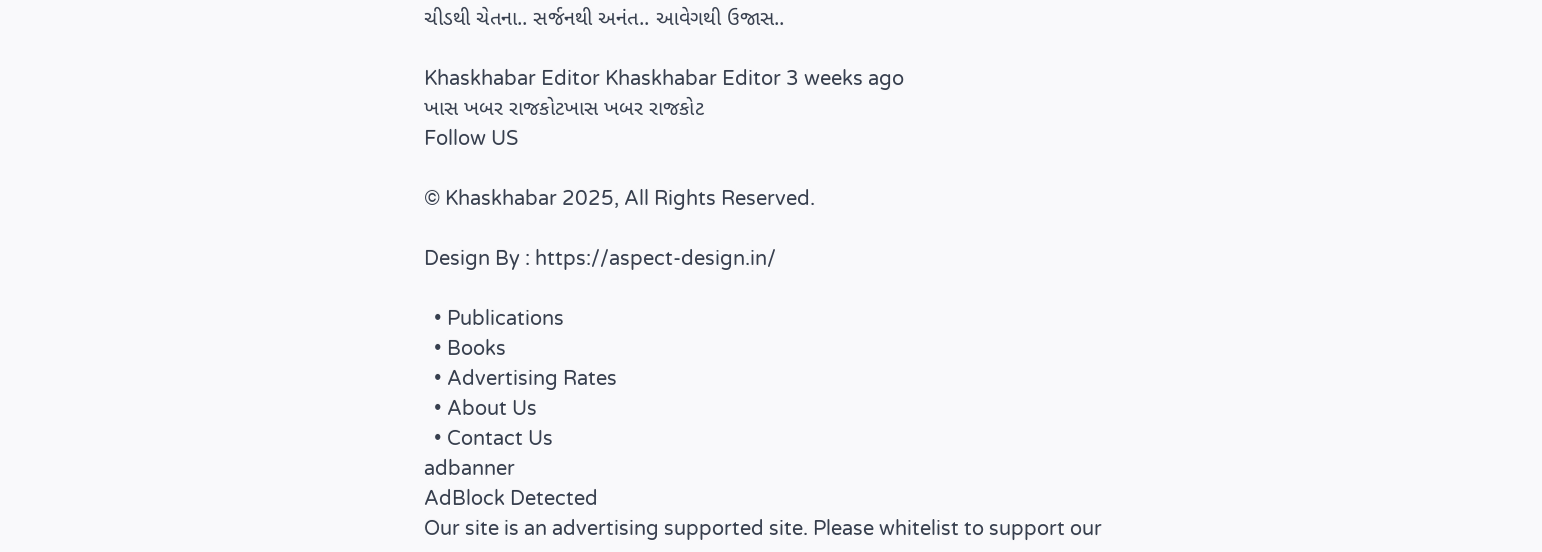ચીડથી ચેતના.. સર્જનથી અનંત.. આવેગથી ઉજાસ..

Khaskhabar Editor Khaskhabar Editor 3 weeks ago
ખાસ ખબર રાજકોટખાસ ખબર રાજકોટ
Follow US

© Khaskhabar 2025, All Rights Reserved.

Design By : https://aspect-design.in/

  • Publications
  • Books
  • Advertising Rates
  • About Us
  • Contact Us
adbanner
AdBlock Detected
Our site is an advertising supported site. Please whitelist to support our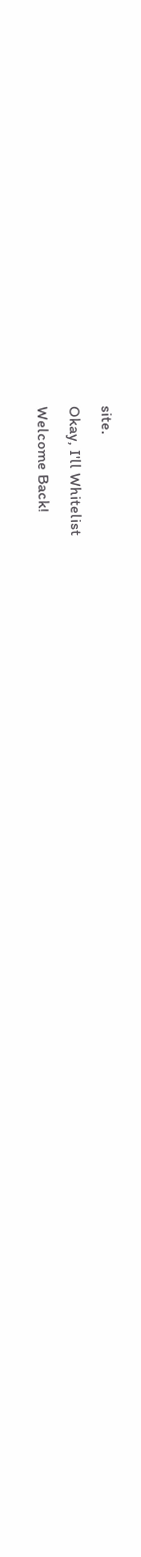site.
Okay, I'll Whitelist
Welcome Back!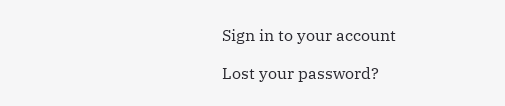Sign in to your account

Lost your password?